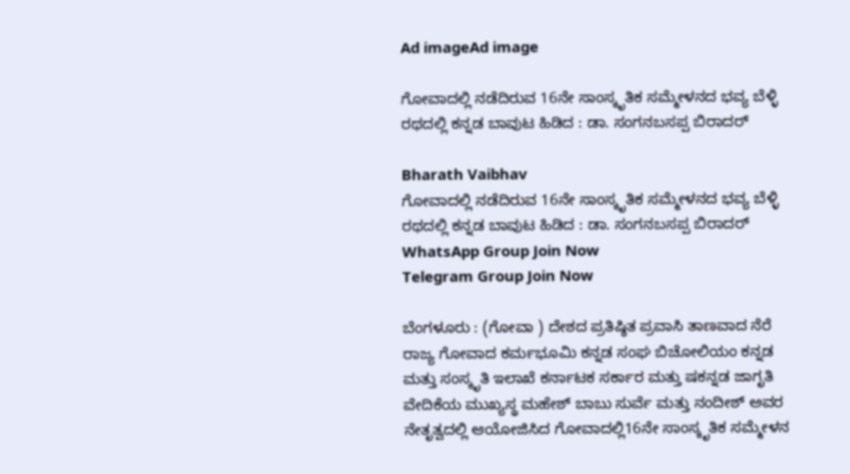Ad imageAd image

ಗೋವಾದಲ್ಲಿ ನಡೆದಿರುವ 16ನೇ ಸಾಂಸ್ಕೃತಿಕ ಸಮ್ಮೇಳನದ ಭವ್ಯ ಬೆಳ್ಳಿ ರಥದಲ್ಲಿ ಕನ್ನಡ ಬಾವುಟ ಹಿಡಿದ : ಡಾ. ಸಂಗನಬಸಪ್ಪ ಬಿರಾದರ್

Bharath Vaibhav
ಗೋವಾದಲ್ಲಿ ನಡೆದಿರುವ 16ನೇ ಸಾಂಸ್ಕೃತಿಕ ಸಮ್ಮೇಳನದ ಭವ್ಯ ಬೆಳ್ಳಿ ರಥದಲ್ಲಿ ಕನ್ನಡ ಬಾವುಟ ಹಿಡಿದ : ಡಾ. ಸಂಗನಬಸಪ್ಪ ಬಿರಾದರ್
WhatsApp Group Join Now
Telegram Group Join Now

ಬೆಂಗಳೂರು : (ಗೋವಾ ) ದೇಶದ ಪ್ರತಿಷ್ಠಿತ ಪ್ರವಾಸಿ ತಾಣವಾದ ನೆರೆ ರಾಜ್ಯ ಗೋವಾದ ಕರ್ಮಭೂಮಿ ಕನ್ನಡ ಸಂಘ ಬಿಚೋಲಿಯಂ ಕನ್ನಡ ಮತ್ತು ಸಂಸ್ಕೃತಿ ಇಲಾಖೆ ಕರ್ನಾಟಕ ಸರ್ಕಾರ ಮತ್ತು ಷಕನ್ನಡ ಜಾಗೃತಿ ವೇದಿಕೆಯ ಮುಖ್ಯಸ್ಥ ಮಹೇಶ್ ಬಾಬು ಸುರ್ವೆ ಮತ್ತು ನಂದೀಶ್ ಅವರ ನೇತೃತ್ವದಲ್ಲಿ ಆಯೋಜಿಸಿದ ಗೋವಾದಲ್ಲಿ16ನೇ ಸಾಂಸ್ಕೃತಿಕ ಸಮ್ಮೇಳನ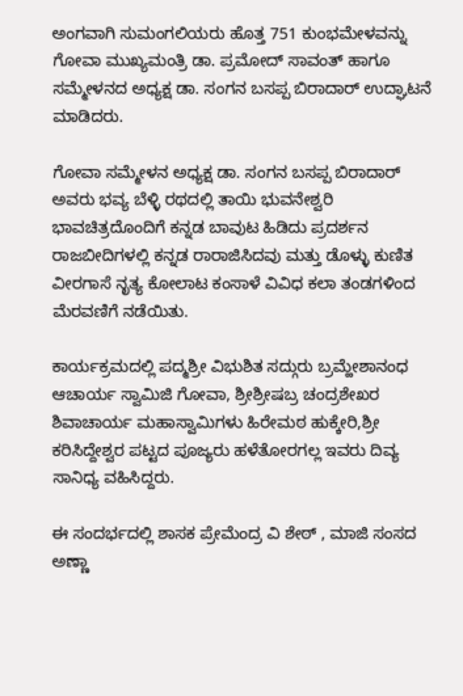ಅಂಗವಾಗಿ ಸುಮಂಗಲಿಯರು ಹೊತ್ತ 751 ಕುಂಭಮೇಳವನ್ನು ಗೋವಾ ಮುಖ್ಯಮಂತ್ರಿ ಡಾ. ಪ್ರಮೋದ್ ಸಾವಂತ್ ಹಾಗೂ ಸಮ್ಮೇಳನದ ಅಧ್ಯಕ್ಷ ಡಾ. ಸಂಗನ ಬಸಪ್ಪ ಬಿರಾದಾರ್ ಉದ್ಘಾಟನೆ ಮಾಡಿದರು.

ಗೋವಾ ಸಮ್ಮೇಳನ ಅಧ್ಯಕ್ಷ ಡಾ. ಸಂಗನ ಬಸಪ್ಪ ಬಿರಾದಾರ್ ಅವರು ಭವ್ಯ ಬೆಳ್ಳಿ ರಥದಲ್ಲಿ ತಾಯಿ ಭುವನೇಶ್ವರಿ ಭಾವಚಿತ್ರದೊಂದಿಗೆ ಕನ್ನಡ ಬಾವುಟ ಹಿಡಿದು ಪ್ರದರ್ಶನ ರಾಜಬೀದಿಗಳಲ್ಲಿ ಕನ್ನಡ ರಾರಾಜಿಸಿದವು ಮತ್ತು ಡೊಳ್ಳು ಕುಣಿತ ವೀರಗಾಸೆ ನೃತ್ಯ ಕೋಲಾಟ ಕಂಸಾಳೆ ವಿವಿಧ ಕಲಾ ತಂಡಗಳಿಂದ ಮೆರವಣಿಗೆ ನಡೆಯಿತು.

ಕಾರ್ಯಕ್ರಮದಲ್ಲಿ ಪದ್ಮಶ್ರೀ ವಿಭುಶಿತ ಸದ್ಗುರು ಬ್ರಮ್ಹೇಶಾನಂಧ ಆಚಾರ್ಯ ಸ್ವಾಮಿಜಿ ಗೋವಾ, ಶ್ರೀಶ್ರೀಷಬ್ರ ಚಂದ್ರಶೇಖರ ಶಿವಾಚಾರ್ಯ ಮಹಾಸ್ವಾಮಿಗಳು ಹಿರೇಮಠ ಹುಕ್ಕೇರಿ,ಶ್ರೀ ಕರಿಸಿದ್ದೇಶ್ವರ ಪಟ್ಟದ ಪೂಜ್ಯರು ಹಳೆತೋರಗಲ್ಲ ಇವರು ದಿವ್ಯ ಸಾನಿಧ್ಯ ವಹಿಸಿದ್ದರು.

ಈ ಸಂದರ್ಭದಲ್ಲಿ ಶಾಸಕ ಪ್ರೇಮೆಂದ್ರ ವಿ ಶೇಠ್ , ಮಾಜಿ ಸಂಸದ ಅಣ್ಣಾ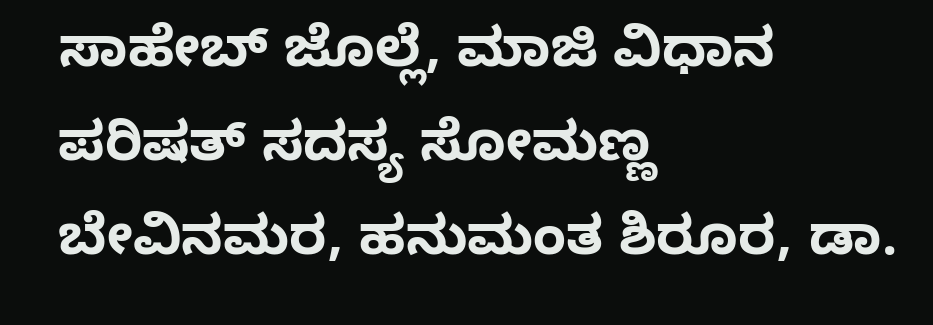ಸಾಹೇಬ್ ಜೊಲ್ಲೆ, ಮಾಜಿ ವಿಧಾನ ಪರಿಷತ್ ಸದಸ್ಯ ಸೋಮಣ್ಣ ಬೇವಿನಮರ, ಹನುಮಂತ ಶಿರೂರ, ಡಾ.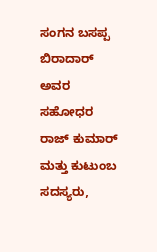ಸಂಗನ ಬಸಪ್ಪ ಬಿರಾದಾರ್ ಅವರ ಸಹೋಧರ ರಾಜ್ ಕುಮಾರ್ ಮತ್ತು ಕುಟುಂಬ ಸದಸ್ಯರು,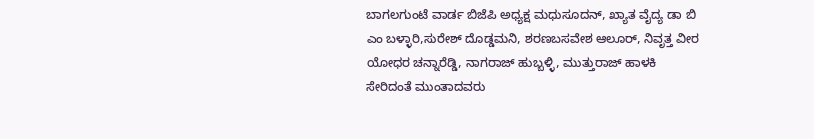ಬಾಗಲಗುಂಟೆ ವಾರ್ಡ ಬಿಜೆಪಿ ಅಧ್ಯಕ್ಷ ಮಧುಸೂದನ್, ಖ್ಯಾತ ವೈದ್ಯ ಡಾ ಬಿ ಎಂ ಬಳ್ಳಾರಿ,ಸುರೇಶ್ ದೊಡ್ಡಮನಿ, ಶರಣಬಸವೇಶ ಆಲೂರ್, ನಿವೃತ್ತ ವೀರ ಯೋಧರ ಚನ್ನಾರೆಡ್ಡಿ, ನಾಗರಾಜ್ ಹುಬ್ಬಳ್ಳಿ, ಮುತ್ತುರಾಜ್ ಹಾಳಕಿ ಸೇರಿದಂತೆ ಮುಂತಾದವರು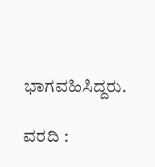ಭಾಗವಹಿಸಿದ್ದರು.

ವರದಿ :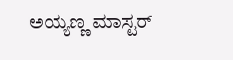ಅಯ್ಯಣ್ಣ ಮಾಸ್ಟರ್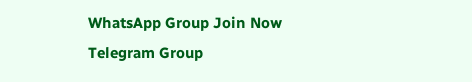WhatsApp Group Join Now
Telegram Group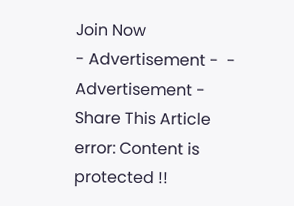Join Now
- Advertisement -  - Advertisement -
Share This Article
error: Content is protected !!